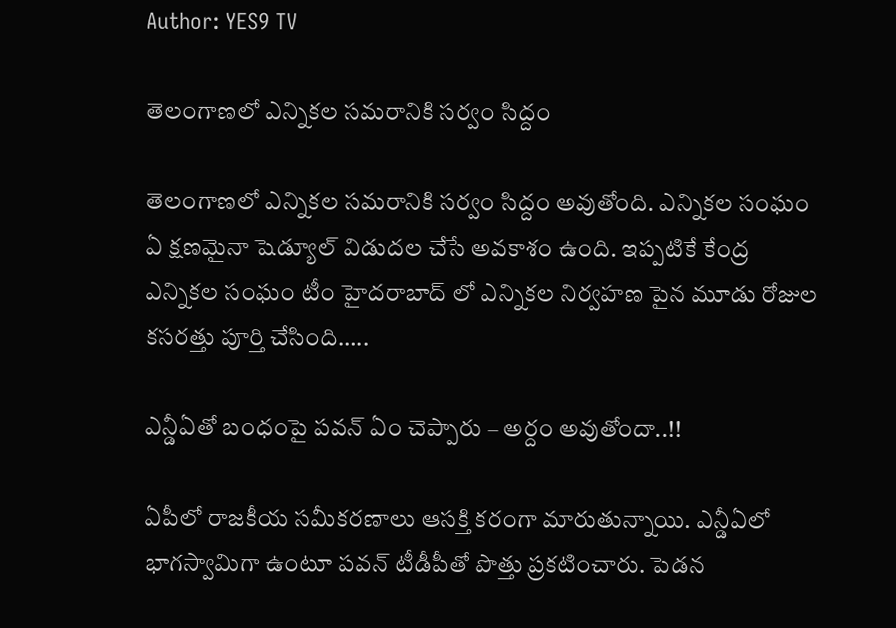Author: YES9 TV

తెలంగాణలో ఎన్నికల సమరానికి సర్వం సిద్దం

తెలంగాణలో ఎన్నికల సమరానికి సర్వం సిద్దం అవుతోంది. ఎన్నికల సంఘం ఏ క్షణమైనా షెడ్యూల్ విడుదల చేసే అవకాశం ఉంది. ఇప్పటికే కేంద్ర ఎన్నికల సంఘం టీం హైదరాబాద్ లో ఎన్నికల నిర్వహణ పైన మూడు రోజుల కసరత్తు పూర్తి చేసింది…..

ఎన్డీఏతో బంధంపై పవన్ ఏం చెప్పారు – అర్దం అవుతోందా..!!

ఏపీలో రాజకీయ సమీకరణాలు ఆసక్తి కరంగా మారుతున్నాయి. ఎన్డీఏలో భాగస్వామిగా ఉంటూ పవన్ టీడీపీతో పొత్తు ప్రకటించారు. పెడన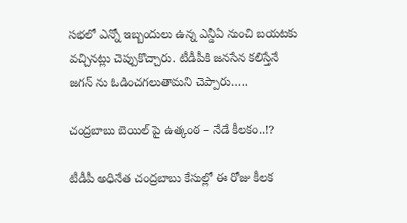సభలో ఎన్నో ఇబ్బందులు ఉన్న ఎన్డీఏ నుంచి బయటకు వచ్చినట్లు చెప్పుకొచ్చారు. టీడీపీకి జనసేన కలిస్తేనే జగన్ ను ఓడించగలుతామని చెప్పారు…..

చంద్రబాబు బెయిల్ పై ఉత్కంఠ – నేడే కీలకం..!?

టీడీపీ అధినేత చంద్రబాబు కేసుల్లో ఈ రోజు కీలక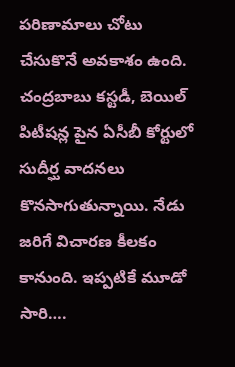పరిణామాలు చోటు చేసుకొనే అవకాశం ఉంది. చంద్రబాబు కస్టడీ, బెయిల్ పిటీషన్ల పైన ఏసీబీ కోర్టులో సుదీర్ఘ వాదనలు కొనసాగుతున్నాయి. నేడు జరిగే విచారణ కీలకం కానుంది. ఇప్పటికే మూడో సారి….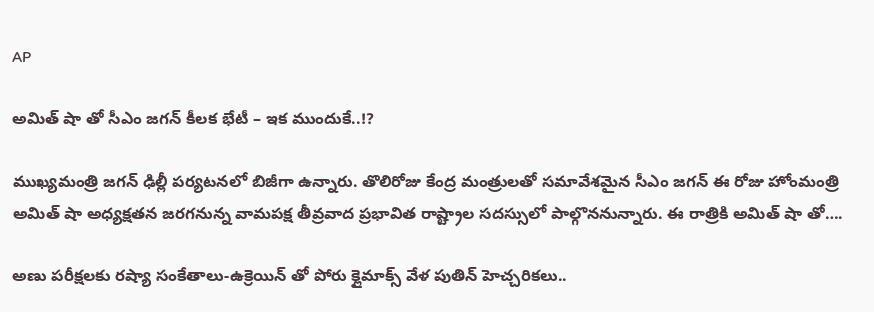AP

అమిత్ షా తో సీఎం జగన్ కీలక భేటీ – ఇక ముందుకే..!?

ముఖ్యమంత్రి జగన్ ఢిల్లీ పర్యటనలో బిజీగా ఉన్నారు. తొలిరోజు కేంద్ర మంత్రులతో సమావేశమైన సీఎం జగన్ ఈ రోజు హోంమంత్రి అమిత్ షా అధ్యక్షతన జరగనున్న వామపక్ష తీవ్రవాద ప్రభావిత రాష్ట్రాల సదస్సులో పాల్గొననున్నారు. ఈ రాత్రికి అమిత్ షా తో….

అణు పరీక్షలకు రష్యా సంకేతాలు-ఉక్రెయిన్ తో పోరు క్లైమాక్స్ వేళ పుతిన్ హెచ్చరికలు..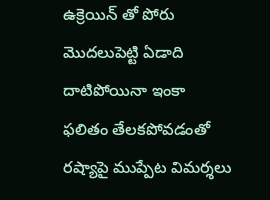ఉక్రెయిన్ తో పోరు మొదలుపెట్టి ఏడాది దాటిపోయినా ఇంకా ఫలితం తేలకపోవడంతో రష్యాపై ముప్పేట విమర్శలు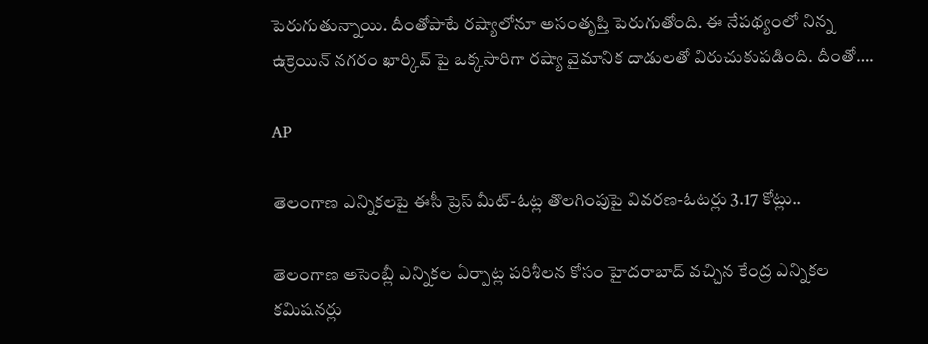పెరుగుతున్నాయి. దీంతోపాటే రష్యాలోనూ అసంతృప్తి పెరుగుతోంది. ఈ నేపథ్యంలో నిన్న ఉక్రెయిన్ నగరం ఖార్కివ్ పై ఒక్కసారిగా రష్యా వైమానిక దాడులతో విరుచుకుపడింది. దీంతో….

AP

తెలంగాణ ఎన్నికలపై ఈసీ ప్రెస్ మీట్-ఓట్ల తొలగింపుపై వివరణ-ఓటర్లు 3.17 కోట్లు..

తెలంగాణ అసెంబ్లీ ఎన్నికల ఏర్పాట్ల పరిశీలన కోసం హైదరాబాద్ వచ్చిన కేంద్ర ఎన్నికల కమిషనర్లు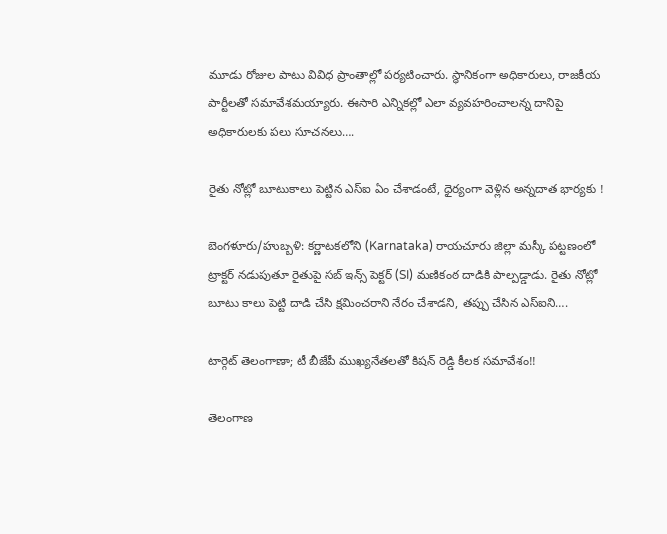మూడు రోజుల పాటు వివిధ ప్రాంతాల్లో పర్యటించారు. స్ధానికంగా అధికారులు, రాజకీయ పార్టీలతో సమావేశమయ్యారు. ఈసారి ఎన్నికల్లో ఎలా వ్యవహరించాలన్న దానిపై అధికారులకు పలు సూచనలు….

రైతు నోట్లో బూటుకాలు పెట్టిన ఎస్ఐ ఏం చేశాడంటే, ధైర్యంగా వెళ్లిన అన్నదాత భార్యకు !

బెంగళూరు/హుబ్బళి: కర్ణాటకలోని (Karnataka) రాయచూరు జిల్లా మస్కీ పట్టణంలో ట్రాక్టర్ నడుపుతూ రైతుపై సబ్ ఇన్స్ పెక్టర్ (SI) మణికంఠ దాడికి పాల్పడ్డాడు. రైతు నోట్లో బూటు కాలు పెట్టి దాడి చేసి క్షమించరాని నేరం చేశాడని, తప్పు చేసిన ఎస్‌ఐని….

టార్గెట్ తెలంగాణా; టీ బీజేపీ ముఖ్యనేతలతో కిషన్ రెడ్డి కీలక సమావేశం!!

తెలంగాణ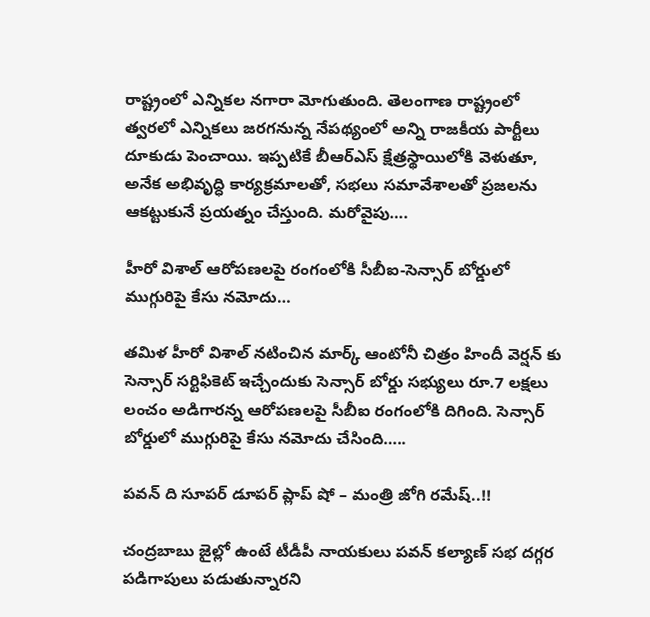రాష్ట్రంలో ఎన్నికల నగారా మోగుతుంది. తెలంగాణ రాష్ట్రంలో త్వరలో ఎన్నికలు జరగనున్న నేపథ్యంలో అన్ని రాజకీయ పార్టీలు దూకుడు పెంచాయి. ఇప్పటికే బీఆర్ఎస్ క్షేత్రస్థాయిలోకి వెళుతూ, అనేక అభివృద్ధి కార్యక్రమాలతో, సభలు సమావేశాలతో ప్రజలను ఆకట్టుకునే ప్రయత్నం చేస్తుంది. మరోవైపు….

హీరో విశాల్ ఆరోపణలపై రంగంలోకి సీబీఐ-సెన్సార్ బోర్డులో ముగ్గురిపై కేసు నమోదు…

తమిళ హీరో విశాల్ నటించిన మార్క్ ఆంటోనీ చిత్రం హిందీ వెర్షన్ కు సెన్సార్ సర్టిఫికెట్ ఇచ్చేందుకు సెన్సార్ బోర్డు సభ్యులు రూ.7 లక్షలు లంచం అడిగారన్న ఆరోపణలపై సీబీఐ రంగంలోకి దిగింది. సెన్సార్ బోర్డులో ముగ్గురిపై కేసు నమోదు చేసింది…..

పవన్ ది సూపర్ డూపర్ ప్లాప్ షో – మంత్రి జోగి రమేష్..!!

చంద్రబాబు జైల్లో ఉంటే టీడీపీ నాయకులు పవన్ కల్యాణ్‌ సభ దగ్గర పడిగాపులు పడుతున్నారని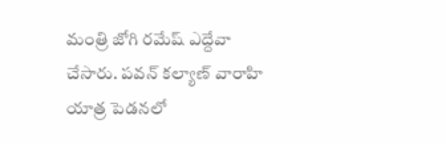మంత్రి జోగి రమేష్ ఎద్దేవా చేసారు. పవన్‌ కల్యాణ్‌ వారాహి యాత్ర పెడనలో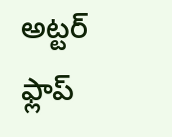అట్టర్ ఫ్లాప్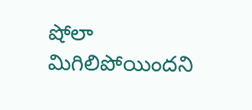షోలా మిగిలిపోయిందని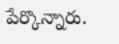పేర్కొన్నారు.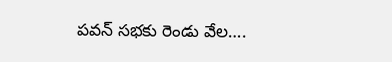పవన్ సభకు రెండు వేల….